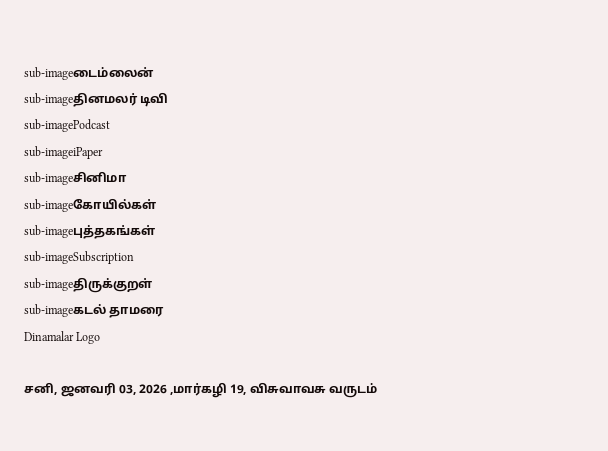sub-imageடைம்லைன்
sub-imageதினமலர் டிவி
sub-imagePodcast
sub-imageiPaper
sub-imageசினிமா
sub-imageகோயில்கள்
sub-imageபுத்தகங்கள்
sub-imageSubscription
sub-imageதிருக்குறள்
sub-imageகடல் தாமரை
Dinamalar Logo

சனி, ஜனவரி 03, 2026 ,மார்கழி 19, விசுவாவசு வருடம்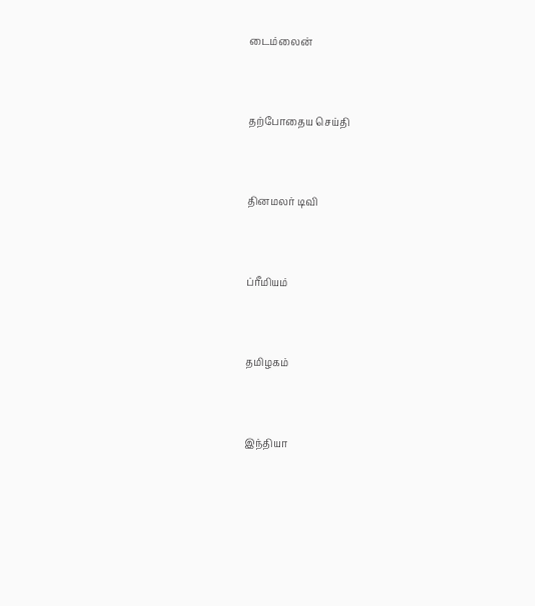டைம்லைன்


தற்போதைய செய்தி


தினமலர் டிவி


ப்ரீமியம்


தமிழகம்


இந்தியா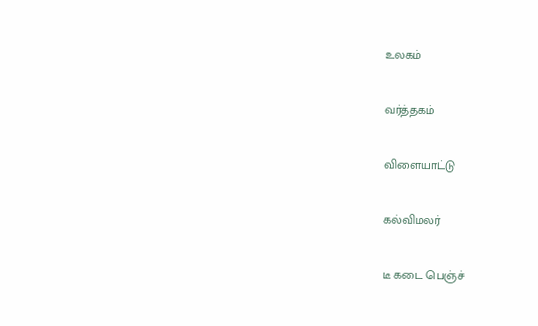உலகம்


வர்த்தகம்


விளையாட்டு


கல்விமலர்


டீ கடை பெஞ்ச்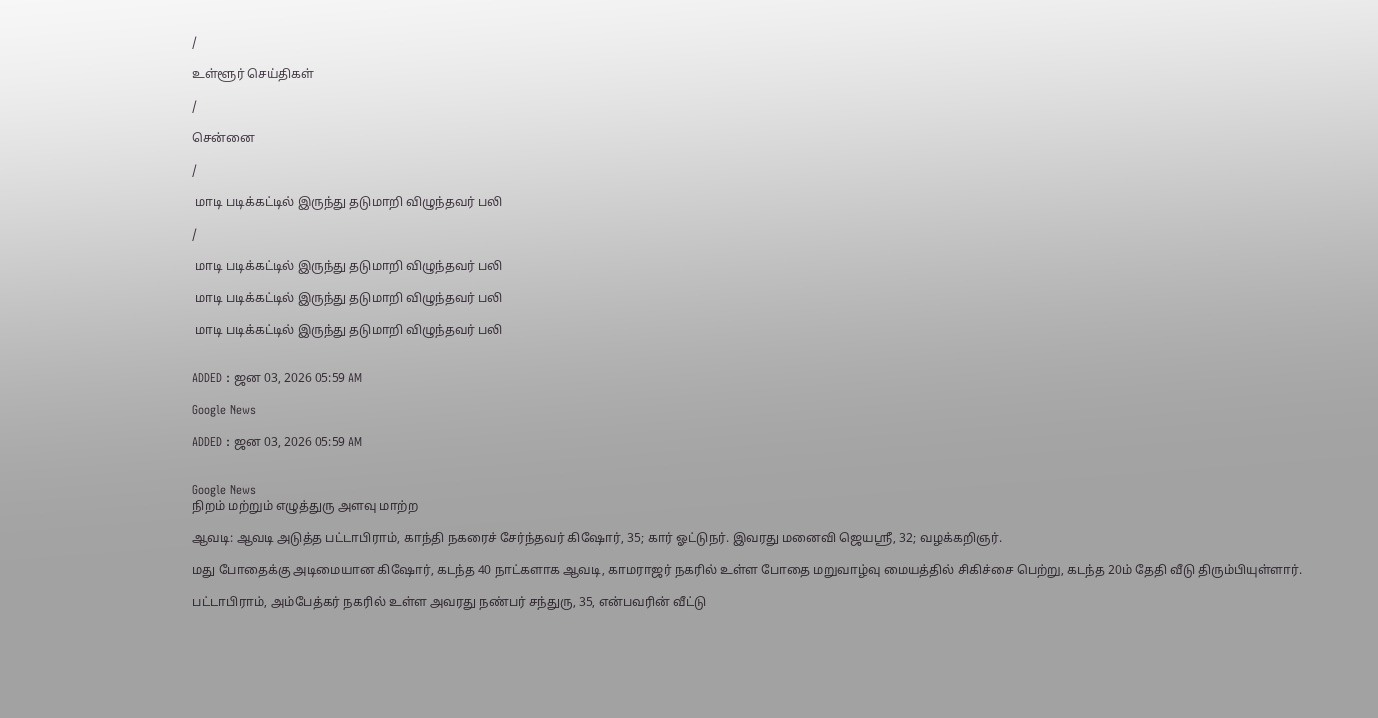/

உள்ளூர் செய்திகள்

/

சென்னை

/

 மாடி படிக்கட்டில் இருந்து தடுமாறி விழுந்தவர் பலி

/

 மாடி படிக்கட்டில் இருந்து தடுமாறி விழுந்தவர் பலி

 மாடி படிக்கட்டில் இருந்து தடுமாறி விழுந்தவர் பலி

 மாடி படிக்கட்டில் இருந்து தடுமாறி விழுந்தவர் பலி


ADDED : ஜன 03, 2026 05:59 AM

Google News

ADDED : ஜன 03, 2026 05:59 AM


Google News
நிறம் மற்றும் எழுத்துரு அளவு மாற்ற

ஆவடி: ஆவடி அடுத்த பட்டாபிராம், காந்தி நகரைச் சேர்ந்தவர் கிஷோர், 35; கார் ஓட்டுநர். இவரது மனைவி ஜெயஸ்ரீ, 32; வழக்கறிஞர்.

மது போதைக்கு அடிமையான கிஷோர், கடந்த 40 நாட்களாக ஆவடி, காமராஜர் நகரில் உள்ள போதை மறுவாழ்வு மையத்தில் சிகிச்சை பெற்று, கடந்த 20ம் தேதி வீடு திரும்பியுள்ளார்.

பட்டாபிராம், அம்பேத்கர் நகரில் உள்ள அவரது நண்பர் சந்துரு, 35, என்பவரின் வீட்டு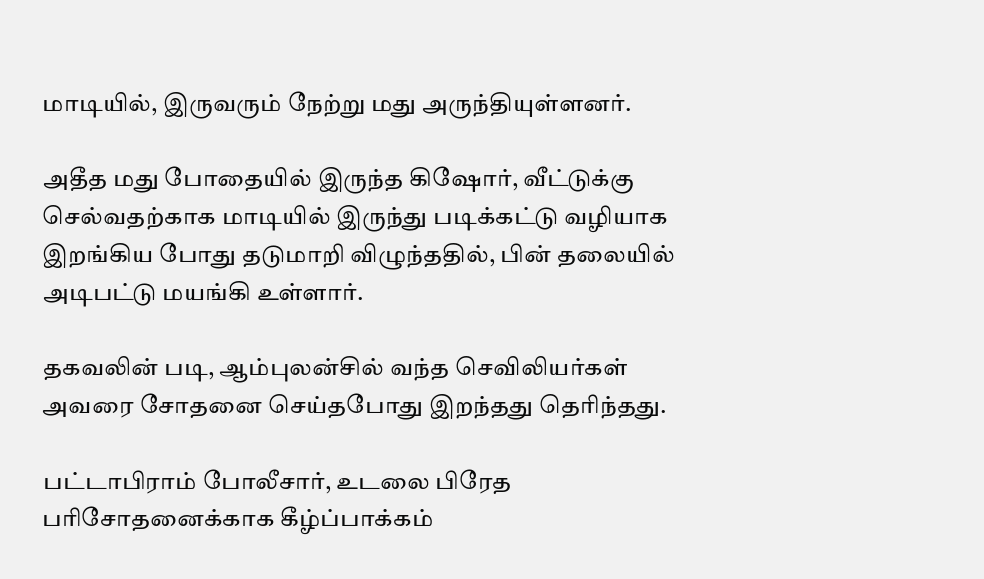மாடியில், இருவரும் நேற்று மது அருந்தியுள்ளனர்.

அதீத மது போதையில் இருந்த கிஷோர், வீட்டுக்கு செல்வதற்காக மாடியில் இருந்து படிக்கட்டு வழியாக இறங்கிய போது தடுமாறி விழுந்ததில், பின் தலையில் அடிபட்டு மயங்கி உள்ளார்.

தகவலின் படி, ஆம்புலன்சில் வந்த செவிலியர்கள் அவரை சோதனை செய்தபோது இறந்தது தெரிந்தது.

பட்டாபிராம் போலீசார், உடலை பிரேத பரிசோதனைக்காக கீழ்ப்பாக்கம்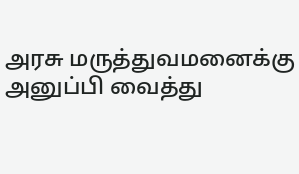அரசு மருத்துவமனைக்கு அனுப்பி வைத்து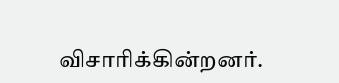விசாரிக்கின்றனர்.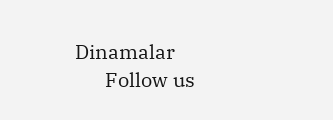Dinamalar
      Follow us